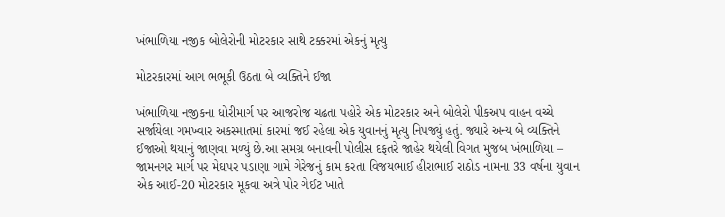ખંભાળિયા નજીક બોલેરોની મોટરકાર સાથે ટક્કરમાં એકનું મૃત્યુ

મોટરકારમાં આગ ભભૂકી ઉઠતા બે વ્યક્તિને ઈજા

ખંભાળિયા નજીકના ધોરીમાર્ગ પર આજરોજ ચઢતા પહોરે એક મોટરકાર અને બોલેરો પીકઅપ વાહન વચ્ચે સર્જાયેલા ગમખ્વાર અકસ્માતમાં કારમાં જઈ રહેલા એક યુવાનનું મૃત્યુ નિપજ્યું હતું. જ્યારે અન્ય બે વ્યક્તિને ઈજાઓ થયાનું જાણવા મળ્યું છે.આ સમગ્ર બનાવની પોલીસ દફતરે જાહેર થયેલી વિગત મુજબ ખંભાળિયા – જામનગર માર્ગ પર મેઘપર પડાણા ગામે ગેરેજનું કામ કરતા વિજયભાઈ હીરાભાઈ રાઠોડ નામના 33 વર્ષના યુવાન એક આઈ-20 મોટરકાર મૂકવા અત્રે પોર ગેઈટ ખાતે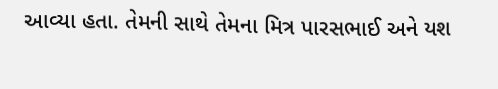આવ્યા હતા. તેમની સાથે તેમના મિત્ર પારસભાઈ અને યશ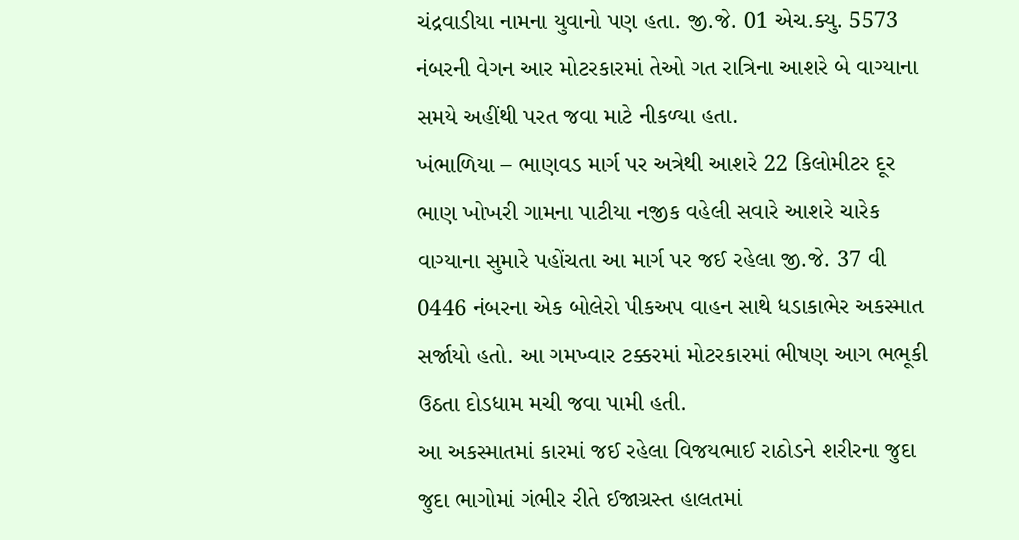ચંદ્રવાડીયા નામના યુવાનો પણ હતા. જી.જે. 01 એચ.ક્યુ. 5573 નંબરની વેગન આર મોટરકારમાં તેઓ ગત રાત્રિના આશરે બે વાગ્યાના સમયે અહીંથી પરત જવા માટે નીકળ્યા હતા.
ખંભાળિયા – ભાણવડ માર્ગ પર અત્રેથી આશરે 22 કિલોમીટર દૂર ભાણ ખોખરી ગામના પાટીયા નજીક વહેલી સવારે આશરે ચારેક વાગ્યાના સુમારે પહોંચતા આ માર્ગ પર જઈ રહેલા જી.જે. 37 વી 0446 નંબરના એક બોલેરો પીકઅપ વાહન સાથે ધડાકાભેર અકસ્માત સર્જાયો હતો. આ ગમખ્વાર ટક્કરમાં મોટરકારમાં ભીષણ આગ ભભૂકી ઉઠતા દોડધામ મચી જવા પામી હતી.
આ અકસ્માતમાં કારમાં જઈ રહેલા વિજયભાઈ રાઠોડને શરીરના જુદા જુદા ભાગોમાં ગંભીર રીતે ઈજાગ્રસ્ત હાલતમાં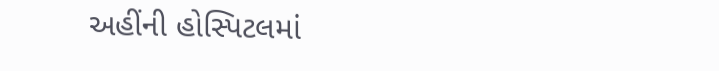અહીંની હોસ્પિટલમાં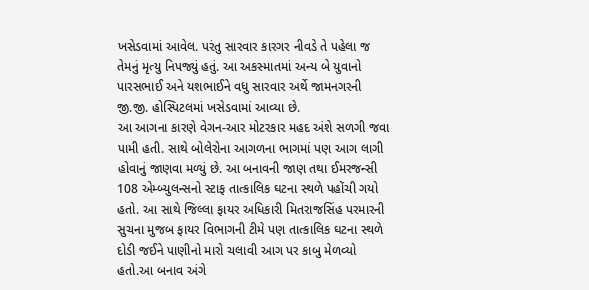ખસેડવામાં આવેલ. પરંતુ સારવાર કારગર નીવડે તે પહેલા જ તેમનું મૃત્યુ નિપજ્યું હતું. આ અકસ્માતમાં અન્ય બે યુવાનો પારસભાઈ અને યશભાઈને વધુ સારવાર અર્થે જામનગરની જી.જી. હોસ્પિટલમાં ખસેડવામાં આવ્યા છે.
આ આગના કારણે વેગન-આર મોટરકાર મહદ અંશે સળગી જવા પામી હતી. સાથે બોલેરોના આગળના ભાગમાં પણ આગ લાગી હોવાનું જાણવા મળ્યું છે. આ બનાવની જાણ તથા ઈમરજન્સી 108 એમ્બ્યુલન્સનો સ્ટાફ તાત્કાલિક ઘટના સ્થળે પહોંચી ગયો હતો. આ સાથે જિલ્લા ફાયર અધિકારી મિતરાજસિંહ પરમારની સુચના મુજબ ફાયર વિભાગની ટીમે પણ તાત્કાલિક ઘટના સ્થળે દોડી જઈને પાણીનો મારો ચલાવી આગ પર કાબુ મેળવ્યો હતો.આ બનાવ અંગે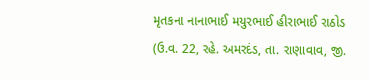મૃતકના નાનાભાઈ મયુરભાઈ હીરાભાઈ રાઠોડ (ઉ.વ. 22, રહે. અમરદંડ, તા. રાણાવાવ, જી.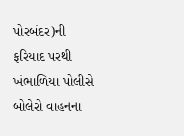પોરબંદર)ની ફરિયાદ પરથી ખંભાળિયા પોલીસે બોલેરો વાહનના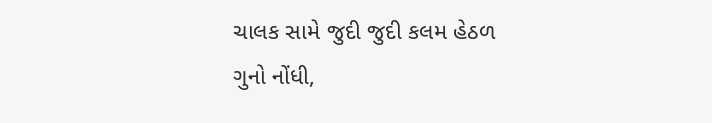ચાલક સામે જુદી જુદી કલમ હેઠળ ગુનો નોંધી,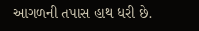આગળની તપાસ હાથ ધરી છે.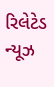રિલેટેડ ન્યૂઝ